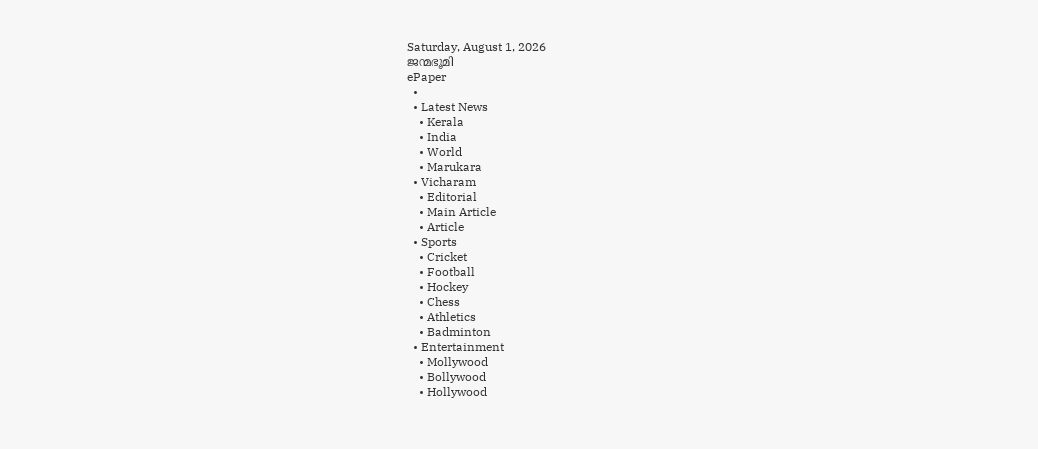Saturday, August 1, 2026
ജന്മഭൂമി
ePaper
  •
  • Latest News
    • Kerala
    • India
    • World
    • Marukara
  • Vicharam
    • Editorial
    • Main Article
    • Article
  • Sports
    • Cricket
    • Football
    • Hockey
    • Chess
    • Athletics
    • Badminton
  • Entertainment
    • Mollywood
    • Bollywood
    • Hollywood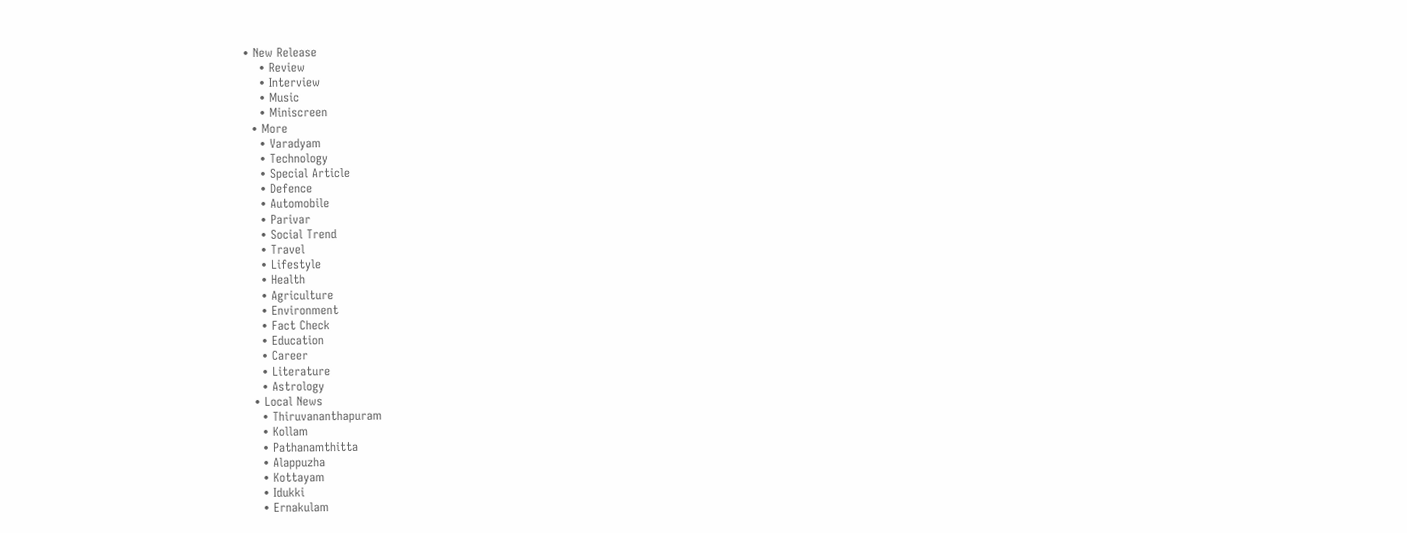• New Release
    • Review
    • Interview
    • Music
    • Miniscreen
  • More
    • Varadyam
    • Technology
    • Special Article
    • Defence
    • Automobile
    • Parivar
    • Social Trend
    • Travel
    • Lifestyle
    • Health
    • Agriculture
    • Environment
    • Fact Check
    • Education
    • Career
    • Literature
    • Astrology
  • Local News
    • Thiruvananthapuram
    • Kollam
    • Pathanamthitta
    • Alappuzha
    • Kottayam
    • Idukki
    • Ernakulam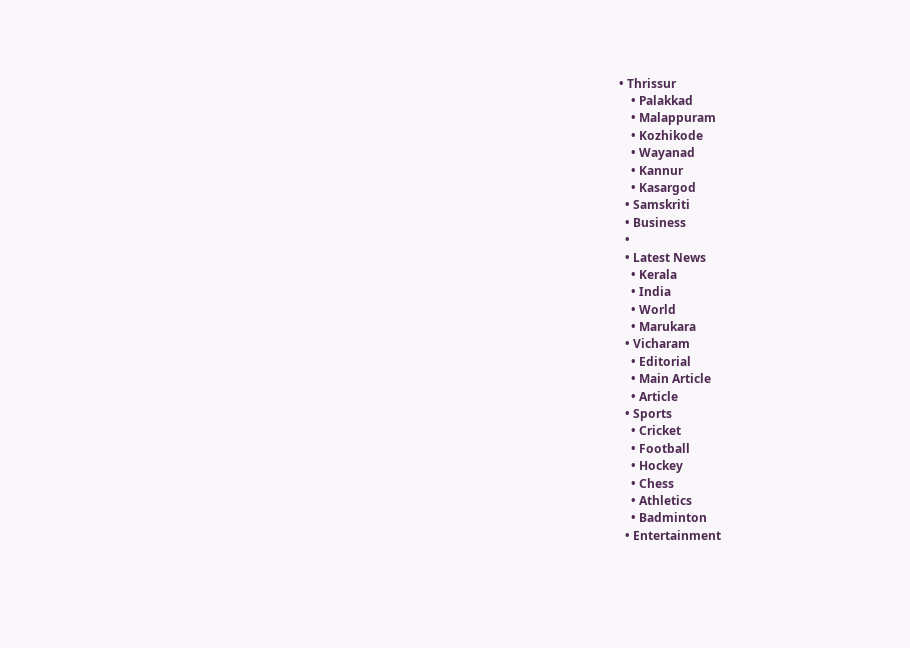• Thrissur
    • Palakkad
    • Malappuram
    • Kozhikode
    • Wayanad
    • Kannur
    • Kasargod
  • Samskriti
  • Business
  •
  • Latest News
    • Kerala
    • India
    • World
    • Marukara
  • Vicharam
    • Editorial
    • Main Article
    • Article
  • Sports
    • Cricket
    • Football
    • Hockey
    • Chess
    • Athletics
    • Badminton
  • Entertainment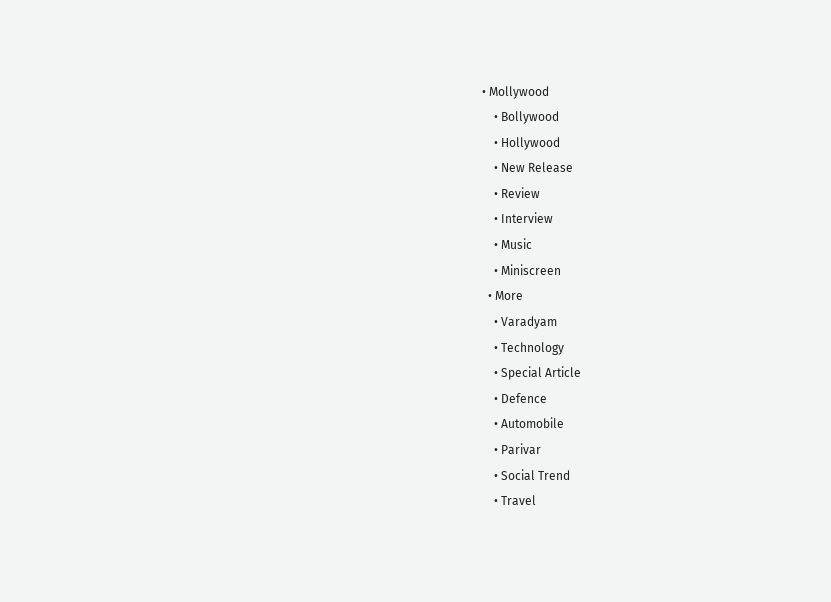• Mollywood
    • Bollywood
    • Hollywood
    • New Release
    • Review
    • Interview
    • Music
    • Miniscreen
  • More
    • Varadyam
    • Technology
    • Special Article
    • Defence
    • Automobile
    • Parivar
    • Social Trend
    • Travel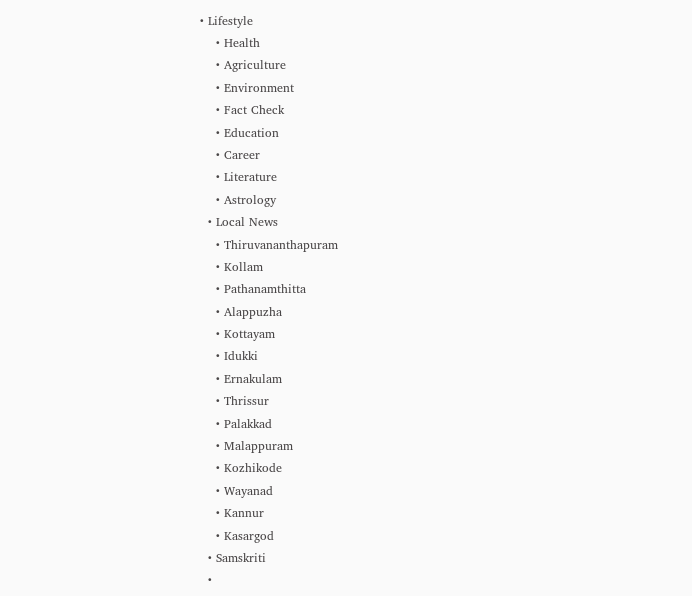• Lifestyle
    • Health
    • Agriculture
    • Environment
    • Fact Check
    • Education
    • Career
    • Literature
    • Astrology
  • Local News
    • Thiruvananthapuram
    • Kollam
    • Pathanamthitta
    • Alappuzha
    • Kottayam
    • Idukki
    • Ernakulam
    • Thrissur
    • Palakkad
    • Malappuram
    • Kozhikode
    • Wayanad
    • Kannur
    • Kasargod
  • Samskriti
  •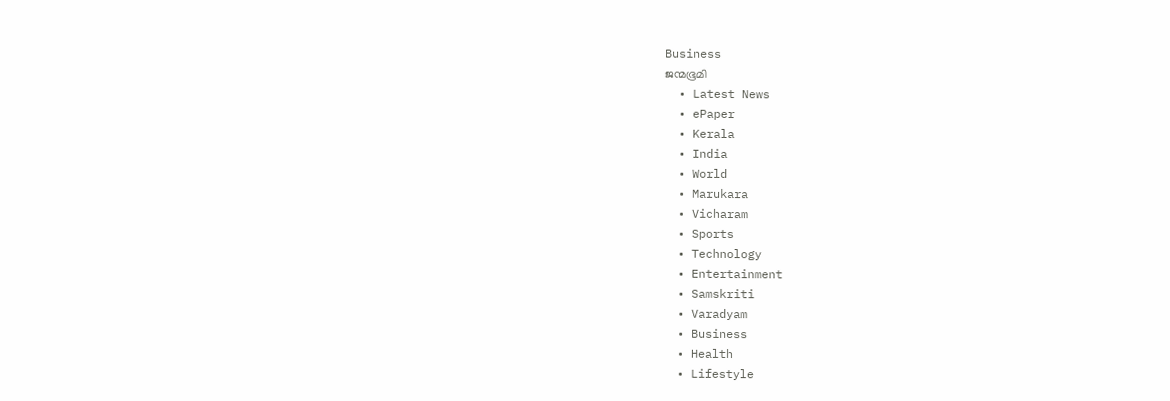Business
ജന്മഭൂമി
  • Latest News
  • ePaper
  • Kerala
  • India
  • World
  • Marukara
  • Vicharam
  • Sports
  • Technology
  • Entertainment
  • Samskriti
  • Varadyam
  • Business
  • Health
  • Lifestyle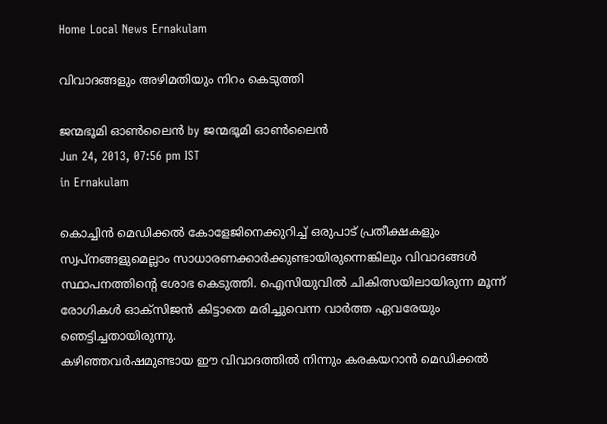Home Local News Ernakulam

വിവാദങ്ങളും അഴിമതിയും നിറം കെടുത്തി

ജന്മഭൂമി ഓണ്‍ലൈന്‍ by ജന്മഭൂമി ഓണ്‍ലൈന്‍
Jun 24, 2013, 07:56 pm IST
in Ernakulam

കൊച്ചിന്‍ മെഡിക്കല്‍ കോളേജിനെക്കുറിച്ച്‌ ഒരുപാട്‌ പ്രതീക്ഷകളും സ്വപ്നങ്ങളുമെല്ലാം സാധാരണക്കാര്‍ക്കുണ്ടായിരുന്നെങ്കിലും വിവാദങ്ങള്‍ സ്ഥാപനത്തിന്റെ ശോഭ കെടുത്തി. ഐസിയുവില്‍ ചികിത്സയിലായിരുന്ന മൂന്ന്‌ രോഗികള്‍ ഓക്സിജന്‍ കിട്ടാതെ മരിച്ചുവെന്ന വാര്‍ത്ത ഏവരേയും ഞെട്ടിച്ചതായിരുന്നു.
കഴിഞ്ഞവര്‍ഷമുണ്ടായ ഈ വിവാദത്തില്‍ നിന്നും കരകയറാന്‍ മെഡിക്കല്‍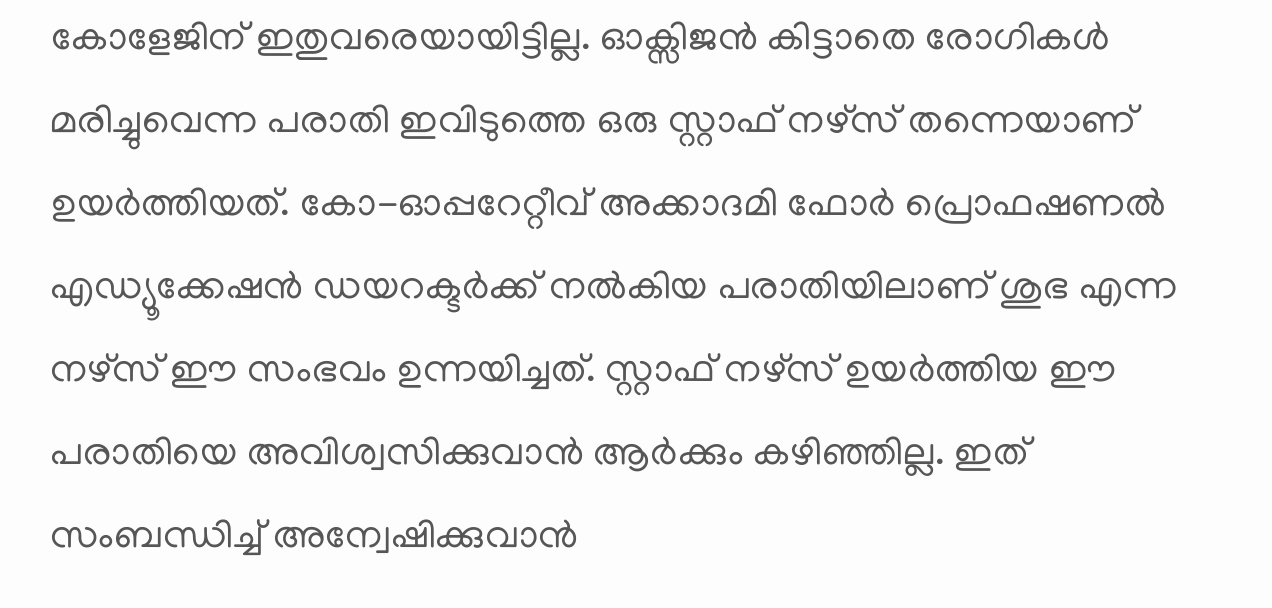കോളേജിന്‌ ഇതുവരെയായിട്ടില്ല. ഓക്സിജന്‍ കിട്ടാതെ രോഗികള്‍ മരിച്ചുവെന്ന പരാതി ഇവിടുത്തെ ഒരു സ്റ്റാഫ്‌ നഴ്സ്‌ തന്നെയാണ്‌ ഉയര്‍ത്തിയത്‌. കോ-ഓപ്പറേറ്റീവ്‌ അക്കാദമി ഫോര്‍ പ്രൊഫഷണല്‍ എഡ്യൂക്കേഷന്‍ ഡയറക്ടര്‍ക്ക്‌ നല്‍കിയ പരാതിയിലാണ്‌ ശുഭ എന്ന നഴ്സ്‌ ഈ സംഭവം ഉന്നയിച്ചത്‌. സ്റ്റാഫ്‌ നഴ്സ്‌ ഉയര്‍ത്തിയ ഈ പരാതിയെ അവിശ്വസിക്കുവാന്‍ ആര്‍ക്കും കഴിഞ്ഞില്ല. ഇത്‌ സംബന്ധിച്ച്‌ അന്വേഷിക്കുവാന്‍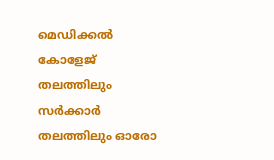മെഡിക്കല്‍ കോളേജ്‌ തലത്തിലും സര്‍ക്കാര്‍ തലത്തിലും ഓരോ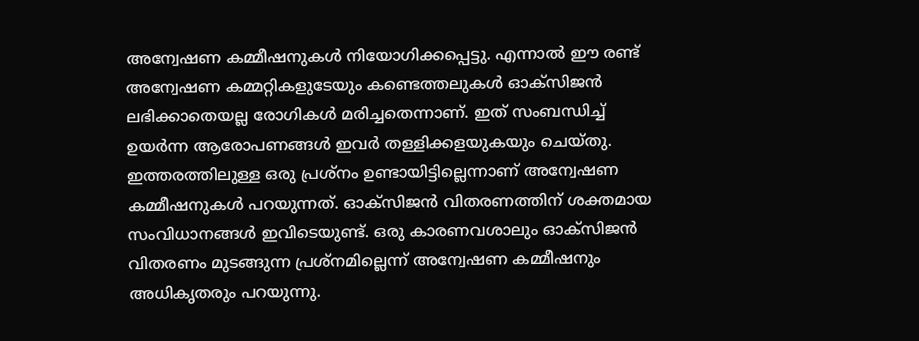അന്വേഷണ കമ്മീഷനുകള്‍ നിയോഗിക്കപ്പെട്ടു. എന്നാല്‍ ഈ രണ്ട്‌ അന്വേഷണ കമ്മറ്റികളുടേയും കണ്ടെത്തലുകള്‍ ഓക്സിജന്‍ ലഭിക്കാതെയല്ല രോഗികള്‍ മരിച്ചതെന്നാണ്‌. ഇത്‌ സംബന്ധിച്ച്‌ ഉയര്‍ന്ന ആരോപണങ്ങള്‍ ഇവര്‍ തള്ളിക്കളയുകയും ചെയ്തു. ഇത്തരത്തിലുള്ള ഒരു പ്രശ്നം ഉണ്ടായിട്ടില്ലെന്നാണ്‌ അന്വേഷണ കമ്മീഷനുകള്‍ പറയുന്നത്‌. ഓക്സിജന്‍ വിതരണത്തിന്‌ ശക്തമായ സംവിധാനങ്ങള്‍ ഇവിടെയുണ്ട്‌. ഒരു കാരണവശാലും ഓക്സിജന്‍ വിതരണം മുടങ്ങുന്ന പ്രശ്നമില്ലെന്ന്‌ അന്വേഷണ കമ്മീഷനും അധികൃതരും പറയുന്നു.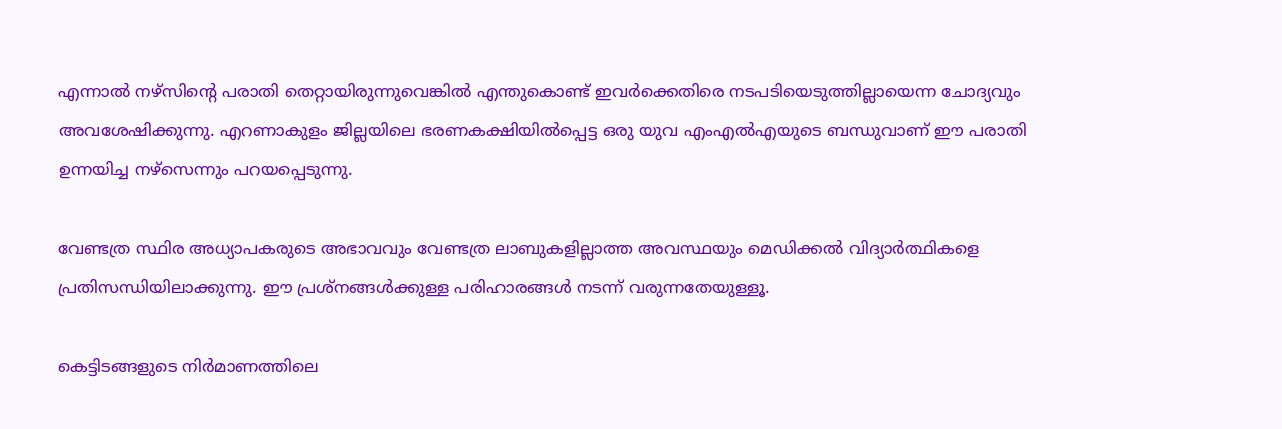എന്നാല്‍ നഴ്സിന്റെ പരാതി തെറ്റായിരുന്നുവെങ്കില്‍ എന്തുകൊണ്ട്‌ ഇവര്‍ക്കെതിരെ നടപടിയെടുത്തില്ലായെന്ന ചോദ്യവും അവശേഷിക്കുന്നു. എറണാകുളം ജില്ലയിലെ ഭരണകക്ഷിയില്‍പ്പെട്ട ഒരു യുവ എംഎല്‍എയുടെ ബന്ധുവാണ്‌ ഈ പരാതി ഉന്നയിച്ച നഴ്സെന്നും പറയപ്പെടുന്നു.

വേണ്ടത്ര സ്ഥിര അധ്യാപകരുടെ അഭാവവും വേണ്ടത്ര ലാബുകളില്ലാത്ത അവസ്ഥയും മെഡിക്കല്‍ വിദ്യാര്‍ത്ഥികളെ പ്രതിസന്ധിയിലാക്കുന്നു. ഈ പ്രശ്നങ്ങള്‍ക്കുള്ള പരിഹാരങ്ങള്‍ നടന്ന്‌ വരുന്നതേയുള്ളൂ.

കെട്ടിടങ്ങളുടെ നിര്‍മാണത്തിലെ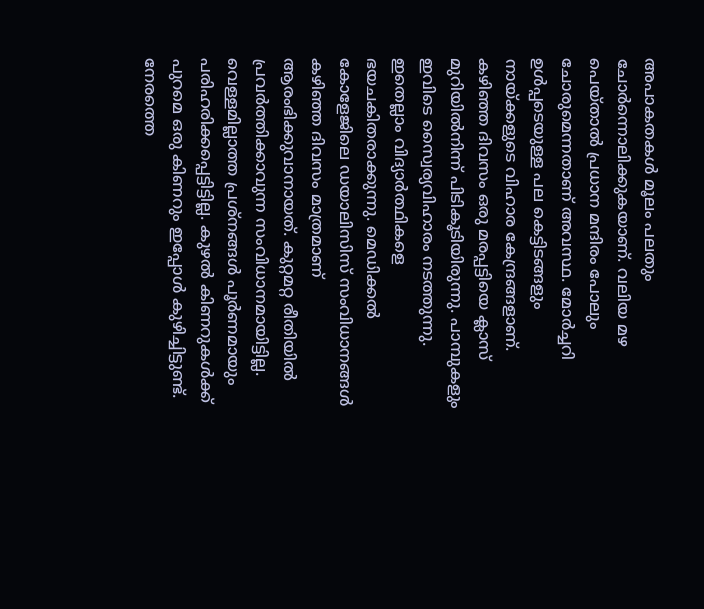അപാകതകള്‍ മൂലം പലതും ചോര്‍ന്നൊലിക്കുകയാണ്‌. വലിയ മഴ പെയ്താല്‍ പ്രധാന മന്ദിരം പോലും ചോരുമെന്നതാണ്‌ അവസ്ഥ. മോര്‍ച്ചറി ഉള്‍പ്പടെയുള്ള പല കെട്ടിടങ്ങളും നായ്‌ക്കളുടെ വിഹാര കേന്ദ്രങ്ങളാണ്‌. കഴിഞ്ഞ ദിവസം ഒരു മരപ്പട്ടിയെ ക്ലാസ്‌ മുറിയില്‍നിന്ന്‌ പിടികൂടിയിരുന്നു. പാമ്പുകളും ഇവിടെ സ്വൈര്യവിഹാരം നടത്തുന്നു. ഇതെല്ലാം വിദ്യാര്‍ത്ഥികളെ ഭയചകിതരാക്കുന്നു. മെഡിക്കല്‍ കോളേജിലെ ഡയാലിസിസ്‌ സംവിധാനങ്ങള്‍ കഴിഞ്ഞ ദിവസം മാത്രമാണ്‌ ആരംഭിക്കുവാനായത്‌. കുറ്റമറ്റ രീതിയില്‍ പ്രവര്‍ത്തിക്കാവുന്ന സംവിധാനമായിട്ടില്ല. വെള്ളമില്ലാത്ത പ്രശ്നങ്ങള്‍ പൂര്‍ണമായും പരിഹരിക്കപ്പെട്ടിട്ടില്ല. കുഴല്‍ കിണറുകള്‍ക്ക്‌ പുറമെ ഒരു കിണറും ഇപ്പോള്‍ കുഴിച്ചിട്ടുണ്ട്‌. നേരത്തെ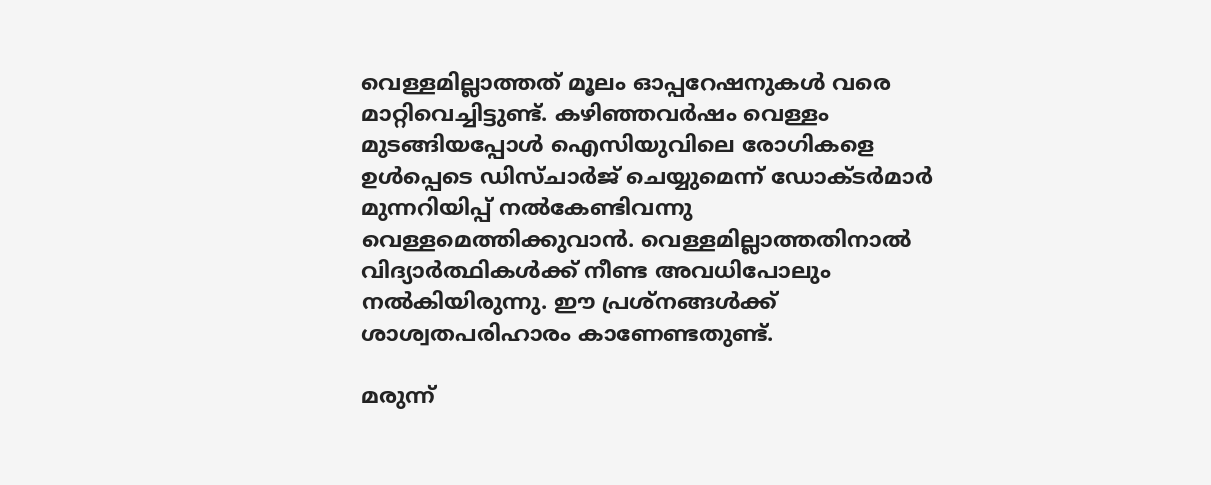വെള്ളമില്ലാത്തത്‌ മൂലം ഓപ്പറേഷനുകള്‍ വരെ മാറ്റിവെച്ചിട്ടുണ്ട്‌. കഴിഞ്ഞവര്‍ഷം വെള്ളം മുടങ്ങിയപ്പോള്‍ ഐസിയുവിലെ രോഗികളെ ഉള്‍പ്പെടെ ഡിസ്ചാര്‍ജ്‌ ചെയ്യുമെന്ന്‌ ഡോക്ടര്‍മാര്‍ മുന്നറിയിപ്പ്‌ നല്‍കേണ്ടിവന്നു വെള്ളമെത്തിക്കുവാന്‍. വെള്ളമില്ലാത്തതിനാല്‍ വിദ്യാര്‍ത്ഥികള്‍ക്ക്‌ നീണ്ട അവധിപോലും നല്‍കിയിരുന്നു. ഈ പ്രശ്നങ്ങള്‍ക്ക്‌ ശാശ്വതപരിഹാരം കാണേണ്ടതുണ്ട്‌.

മരുന്ന്‌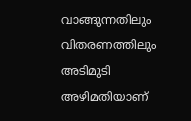വാങ്ങുന്നതിലും വിതരണത്തിലും അടിമുടി അഴിമതിയാണ്‌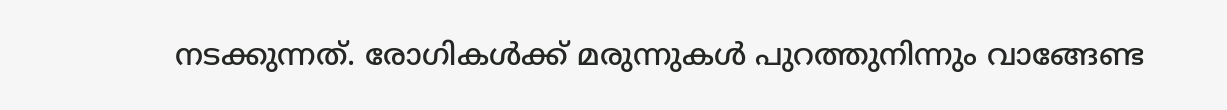നടക്കുന്നത്‌. രോഗികള്‍ക്ക്‌ മരുന്നുകള്‍ പുറത്തുനിന്നും വാങ്ങേണ്ട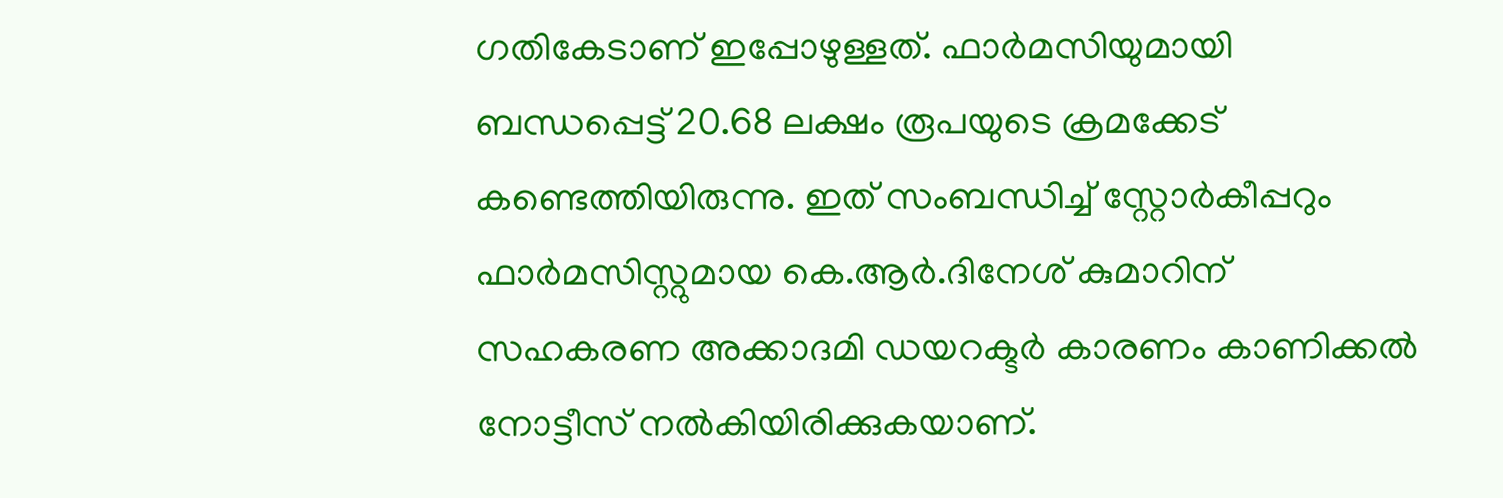ഗതികേടാണ്‌ ഇപ്പോഴുള്ളത്‌. ഫാര്‍മസിയുമായി ബന്ധപ്പെട്ട്‌ 20.68 ലക്ഷം രൂപയുടെ ക്രമക്കേട്‌ കണ്ടെത്തിയിരുന്നു. ഇത്‌ സംബന്ധിച്ച്‌ സ്റ്റോര്‍കീപ്പറും ഫാര്‍മസിസ്റ്റുമായ കെ.ആര്‍.ദിനേശ്‌ കുമാറിന്‌ സഹകരണ അക്കാദമി ഡയറക്ടര്‍ കാരണം കാണിക്കല്‍ നോട്ടീസ്‌ നല്‍കിയിരിക്കുകയാണ്‌.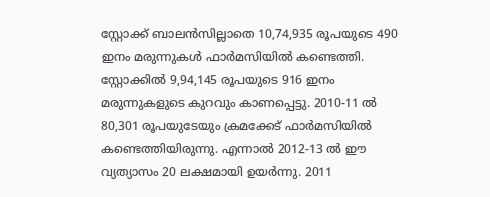സ്റ്റോക്ക്‌ ബാലന്‍സില്ലാതെ 10,74,935 രൂപയുടെ 490 ഇനം മരുന്നുകള്‍ ഫാര്‍മസിയില്‍ കണ്ടെത്തി. സ്റ്റോക്കില്‍ 9,94,145 രൂപയുടെ 916 ഇനം മരുന്നുകളുടെ കുറവും കാണപ്പെട്ടു. 2010-11 ല്‍ 80,301 രൂപയുടേയും ക്രമക്കേട്‌ ഫാര്‍മസിയില്‍ കണ്ടെത്തിയിരുന്നു. എന്നാല്‍ 2012-13 ല്‍ ഈ വ്യത്യാസം 20 ലക്ഷമായി ഉയര്‍ന്നു. 2011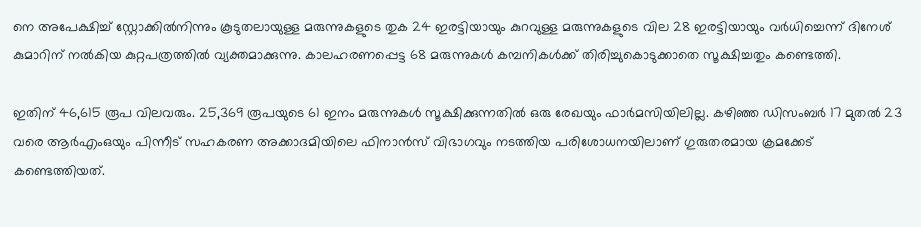നെ അപേക്ഷിച്ച്‌ സ്റ്റോക്കില്‍നിന്നും കൂടുതലായുള്ള മരുന്നുകളുടെ തുക 24 ഇരട്ടിയായും കുറവുള്ള മരുന്നുകളുടെ വില 28 ഇരട്ടിയായും വര്‍ധിച്ചെന്ന്‌ ദിനേശ്‌ കുമാറിന്‌ നല്‍കിയ കുറ്റപത്രത്തില്‍ വ്യക്തമാക്കുന്നു. കാലഹരണപ്പെട്ട 68 മരുന്നുകള്‍ കമ്പനികള്‍ക്ക്‌ തിരിച്ചുകൊടുക്കാതെ സൂക്ഷിച്ചതും കണ്ടെത്തി.

ഇതിന്‌ 46,615 രൂപ വിലവരും. 25,369 രൂപയുടെ 61 ഇനം മരുന്നുകള്‍ സൂക്ഷിക്കുന്നതില്‍ ഒരു രേഖയും ഫാര്‍മസിയിലില്ല. കഴിഞ്ഞ ഡിസംബര്‍ 17 മുതല്‍ 23 വരെ ആര്‍എംഒയും പിന്നീട്‌ സഹകരണ അക്കാദമിയിലെ ഫിനാന്‍സ്‌ വിഭാഗവും നടത്തിയ പരിശോധനയിലാണ്‌ ഗുരുതരമായ ക്രമക്കേട്‌ കണ്ടെത്തിയത്‌.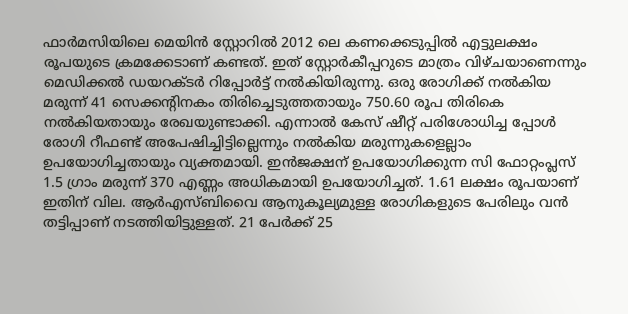ഫാര്‍മസിയിലെ മെയിന്‍ സ്റ്റോറില്‍ 2012 ലെ കണക്കെടുപ്പില്‍ എട്ടുലക്ഷം രൂപയുടെ ക്രമക്കേടാണ്‌ കണ്ടത്‌. ഇത്‌ സ്റ്റോര്‍കീപ്പറുടെ മാത്രം വിഴ്ചയാണെന്നും മെഡിക്കല്‍ ഡയറക്ടര്‍ റിപ്പോര്‍ട്ട്‌ നല്‍കിയിരുന്നു. ഒരു രോഗിക്ക്‌ നല്‍കിയ മരുന്ന്‌ 41 സെക്കന്റിനകം തിരിച്ചെടുത്തതായും 750.60 രൂപ തിരികെ നല്‍കിയതായും രേഖയുണ്ടാക്കി. എന്നാല്‍ കേസ്‌ ഷീറ്റ്‌ പരിശോധിച്ച പ്പോള്‍ രോഗി റീഫണ്ട്‌ അപേഷിച്ചിട്ടില്ലെന്നും നല്‍കിയ മരുന്നുകളെല്ലാം ഉപയോഗിച്ചതായും വ്യക്തമായി. ഇന്‍ജക്ഷന്‌ ഉപയോഗിക്കുന്ന സി ഫോറ്റംപ്ലസ്‌ 1.5 ഗ്രാം മരുന്ന്‌ 370 എണ്ണം അധികമായി ഉപയോഗിച്ചത്‌. 1.61 ലക്ഷം രൂപയാണ്‌ ഇതിന്‌ വില. ആര്‍എസ്ബിവൈ ആനുകൂല്യമുള്ള രോഗികളുടെ പേരിലും വന്‍ തട്ടിപ്പാണ്‌ നടത്തിയിട്ടുള്ളത്‌. 21 പേര്‍ക്ക്‌ 25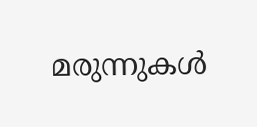മരുന്നുകള്‍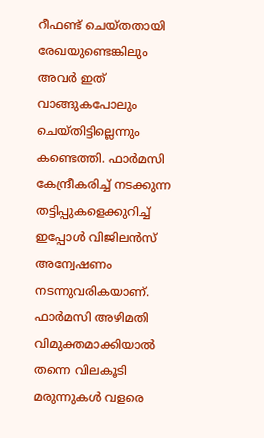റീഫണ്ട്‌ ചെയ്തതായി രേഖയുണ്ടെങ്കിലും അവര്‍ ഇത്‌ വാങ്ങുകപോലും ചെയ്തിട്ടില്ലെന്നും കണ്ടെത്തി. ഫാര്‍മസി കേന്ദ്രീകരിച്ച്‌ നടക്കുന്ന തട്ടിപ്പുകളെക്കുറിച്ച്‌ ഇപ്പോള്‍ വിജിലന്‍സ്‌ അന്വേഷണം നടന്നുവരികയാണ്‌. ഫാര്‍മസി അഴിമതി വിമുക്തമാക്കിയാല്‍ തന്നെ വിലകൂടി മരുന്നുകള്‍ വളരെ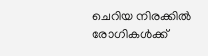ചെറിയ നിരക്കില്‍ രോഗികള്‍ക്ക്‌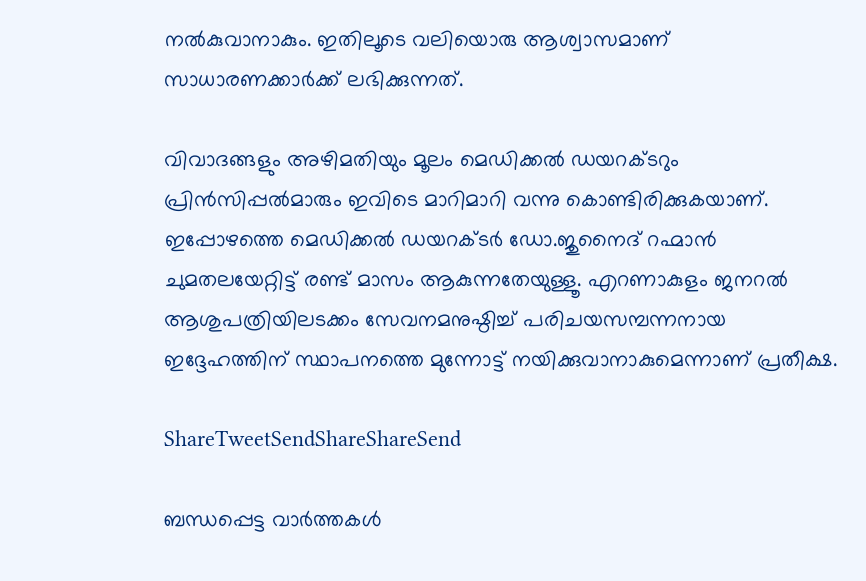നല്‍കുവാനാകും. ഇതിലൂടെ വലിയൊരു ആശ്വാസമാണ്‌ സാധാരണക്കാര്‍ക്ക്‌ ലഭിക്കുന്നത്‌.

വിവാദങ്ങളും അഴിമതിയും മൂലം മെഡിക്കല്‍ ഡയറക്ടറും പ്രിന്‍സിപ്പല്‍മാരും ഇവിടെ മാറിമാറി വന്നു കൊണ്ടിരിക്കുകയാണ്‌. ഇപ്പോഴത്തെ മെഡിക്കല്‍ ഡയറക്ടര്‍ ഡോ.ജുനൈദ്‌ റഹ്മാന്‍ ചുമതലയേറ്റിട്ട്‌ രണ്ട്‌ മാസം ആകുന്നതേയുള്ളൂ. എറണാകുളം ജനറല്‍ ആശുപത്രിയിലടക്കം സേവനമനുഷ്ഠിച്ച്‌ പരിചയസമ്പന്നനായ ഇദ്ദേഹത്തിന്‌ സ്ഥാപനത്തെ മുന്നോട്ട്‌ നയിക്കുവാനാകുമെന്നാണ്‌ പ്രതീക്ഷ.

ShareTweetSendShareShareSend

ബന്ധപ്പെട്ട വാര്‍ത്തകള്‍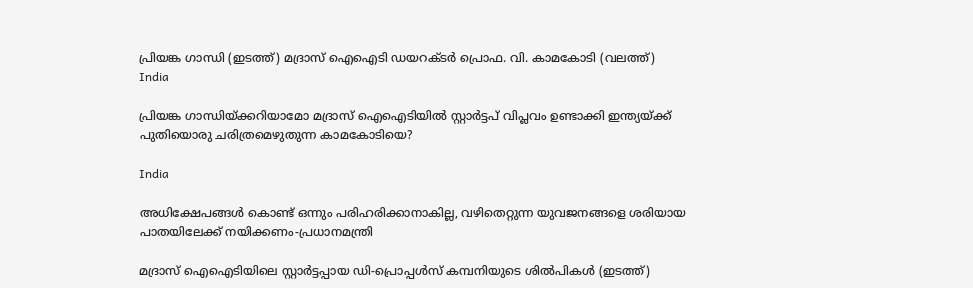പ്രിയങ്ക ഗാന്ധി (ഇടത്ത്) മദ്രാസ് ഐഐടി ഡയറക്ടര്‍ പ്രൊഫ. വി. കാമകോടി (വലത്ത്)
India

പ്രിയങ്ക ഗാന്ധിയ്‌ക്കറിയാമോ മദ്രാസ് ഐഐടിയില്‍ സ്റ്റാര്‍ട്ടപ് വിപ്ലവം ഉണ്ടാക്കി ഇന്ത്യയ്‌ക്ക് പുതിയൊരു ചരിത്രമെഴുതുന്ന കാമകോടിയെ?

India

അധിക്ഷേപങ്ങള്‍ കൊണ്ട് ഒന്നും പരിഹരിക്കാനാകില്ല, വഴിതെറ്റുന്ന യുവജനങ്ങളെ ശരിയായ പാതയിലേക്ക് നയിക്കണം-പ്രധാനമന്ത്രി

മദ്രാസ് ഐഐടിയിലെ സ്റ്റാര്‍ട്ടപ്പായ ഡി-പ്രൊപ്പള്‍സ് കമ്പനിയുടെ ശില്‍പികള്‍ (ഇടത്ത്)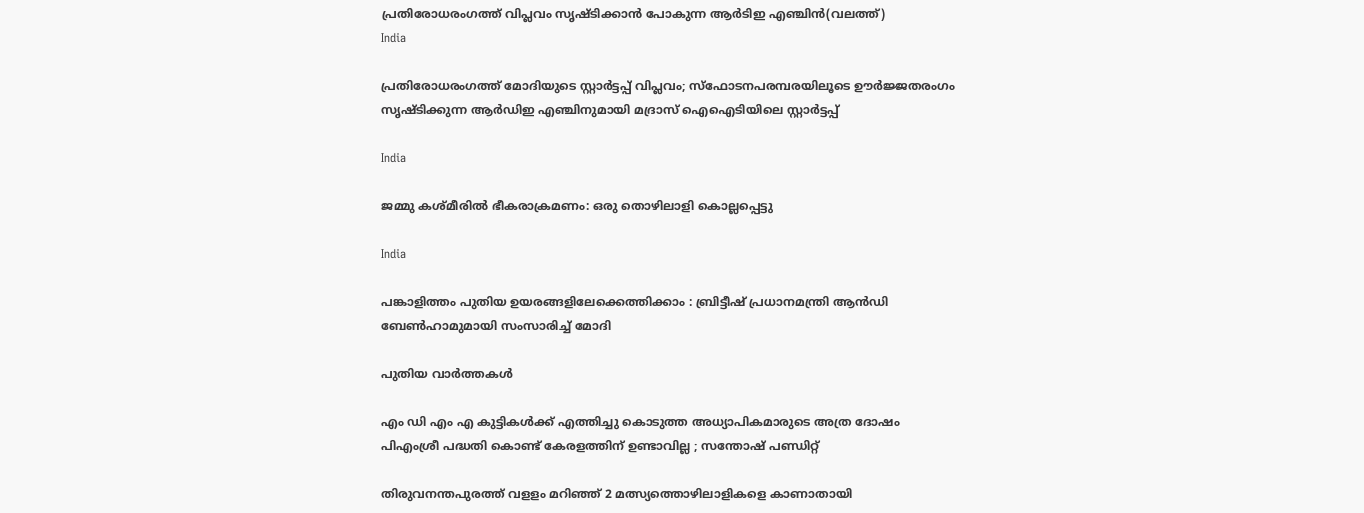പ്രതിരോധരംഗത്ത് വിപ്ലവം സൃഷ്ടിക്കാന്‍ പോകുന്ന ആര്‍ടിഇ എഞ്ചിന്‍(വലത്ത്)
India

പ്രതിരോധരംഗത്ത് മോദിയുടെ സ്റ്റാര്‍ട്ടപ്പ് വിപ്ലവം; സ്ഫോടനപരമ്പരയിലൂടെ ഊര്‍ജ്ജതരംഗം സൃഷ്ടിക്കുന്ന ആര്‍ഡിഇ എഞ്ചിനുമായി മദ്രാസ് ഐഐടിയിലെ സ്റ്റാര്‍ട്ടപ്പ്

India

ജമ്മു കശ്മീരില്‍ ഭീകരാക്രമണം: ഒരു തൊഴിലാളി കൊല്ലപ്പെട്ടു

India

പങ്കാളിത്തം പുതിയ ഉയരങ്ങളിലേക്കെത്തിക്കാം : ബ്രിട്ടീഷ് പ്രധാനമന്ത്രി ആന്‍ഡി ബേണ്‍ഹാമുമായി സംസാരിച്ച് മോദി

പുതിയ വാര്‍ത്തകള്‍

എം ഡി എം എ കുട്ടികൾക്ക് എത്തിച്ചു കൊടുത്ത അധ്യാപികമാരുടെ അത്ര ദോഷം പിഎംശ്രീ പദ്ധതി കൊണ്ട് കേരളത്തിന്‌ ഉണ്ടാവില്ല ; സന്തോഷ് പണ്ഡിറ്റ്

തിരുവനന്തപുരത്ത് വളളം മറിഞ്ഞ് 2 മത്സ്യത്തൊഴിലാളികളെ കാണാതായി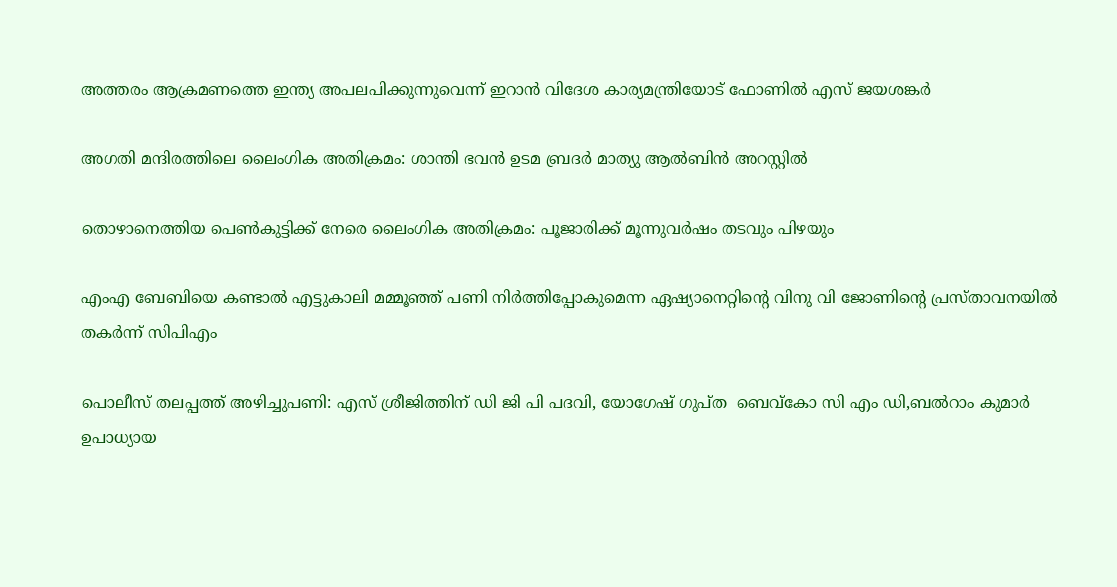അത്തരം ആക്രമണത്തെ ഇന്ത്യ അപലപിക്കുന്നുവെന്ന് ഇറാന്‍ വിദേശ കാര്യമന്ത്രിയോട് ഫോണില്‍ എസ് ജയശങ്കര്‍

അഗതി മന്ദിരത്തിലെ ലൈംഗിക അതിക്രമം: ശാന്തി ഭവന്‍ ഉടമ ബ്രദര്‍ മാത്യു ആല്‍ബിന്‍ അറസ്റ്റില്‍

തൊഴാനെത്തിയ പെണ്‍കുട്ടിക്ക് നേരെ ലൈംഗിക അതിക്രമം: പൂജാരിക്ക് മൂന്നുവര്‍ഷം തടവും പിഴയും

എംഎ ബേബിയെ കണ്ടാല്‍ എട്ടുകാലി മമ്മൂഞ്ഞ് പണി നിര്‍ത്തിപ്പോകുമെന്ന ഏഷ്യാനെറ്റിന്റെ വിനു വി ജോണിന്റെ പ്രസ്താവനയില്‍ തകര്‍ന്ന് സിപിഎം

പൊലീസ് തലപ്പത്ത് അഴിച്ചുപണി: എസ് ശ്രീജിത്തിന് ഡി ജി പി പദവി, യോഗേഷ് ഗുപ്ത  ബെവ്‌കോ സി എം ഡി,ബല്‍റാം കുമാര്‍ ഉപാധ്യായ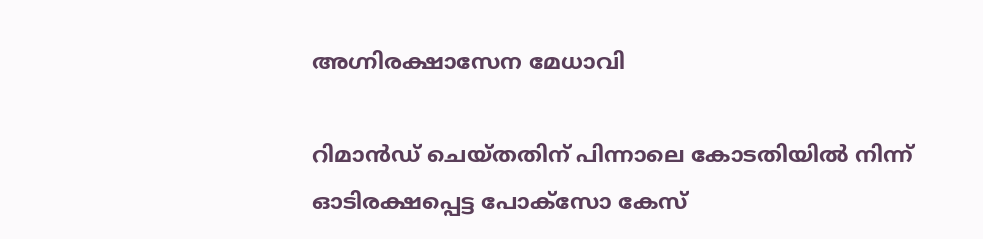അഗ്നിരക്ഷാസേന മേധാവി

റിമാന്‍ഡ് ചെയ്തതിന് പിന്നാലെ കോടതിയില്‍ നിന്ന് ഓടിരക്ഷപ്പെട്ട പോക്‌സോ കേസ്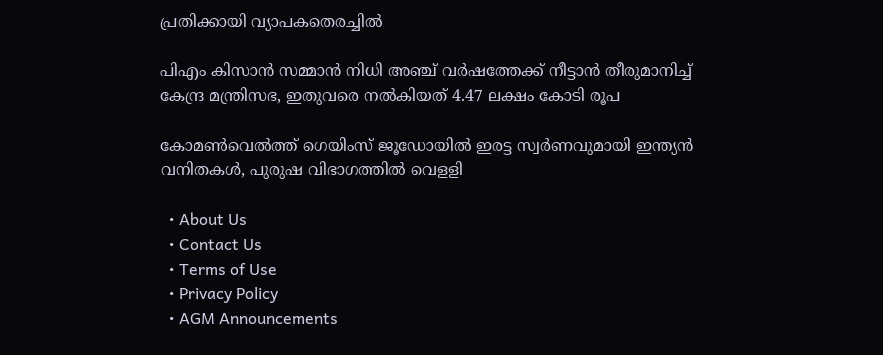പ്രതിക്കായി വ്യാപകതെരച്ചില്‍

പിഎം കിസാന്‍ സമ്മാന്‍ നിധി അഞ്ച് വര്‍ഷത്തേക്ക് നീട്ടാന്‍ തീരുമാനിച്ച് കേന്ദ്ര മന്ത്രിസഭ, ഇതുവരെ നല്‍കിയത് 4.47 ലക്ഷം കോടി രൂപ

കോമണ്‍വെല്‍ത്ത് ഗെയിംസ് ജൂഡോയില്‍ ഇരട്ട സ്വര്‍ണവുമായി ഇന്ത്യന്‍ വനിതകള്‍, പുരുഷ വിഭാഗത്തില്‍ വെളളി

  • About Us
  • Contact Us
  • Terms of Use
  • Privacy Policy
  • AGM Announcements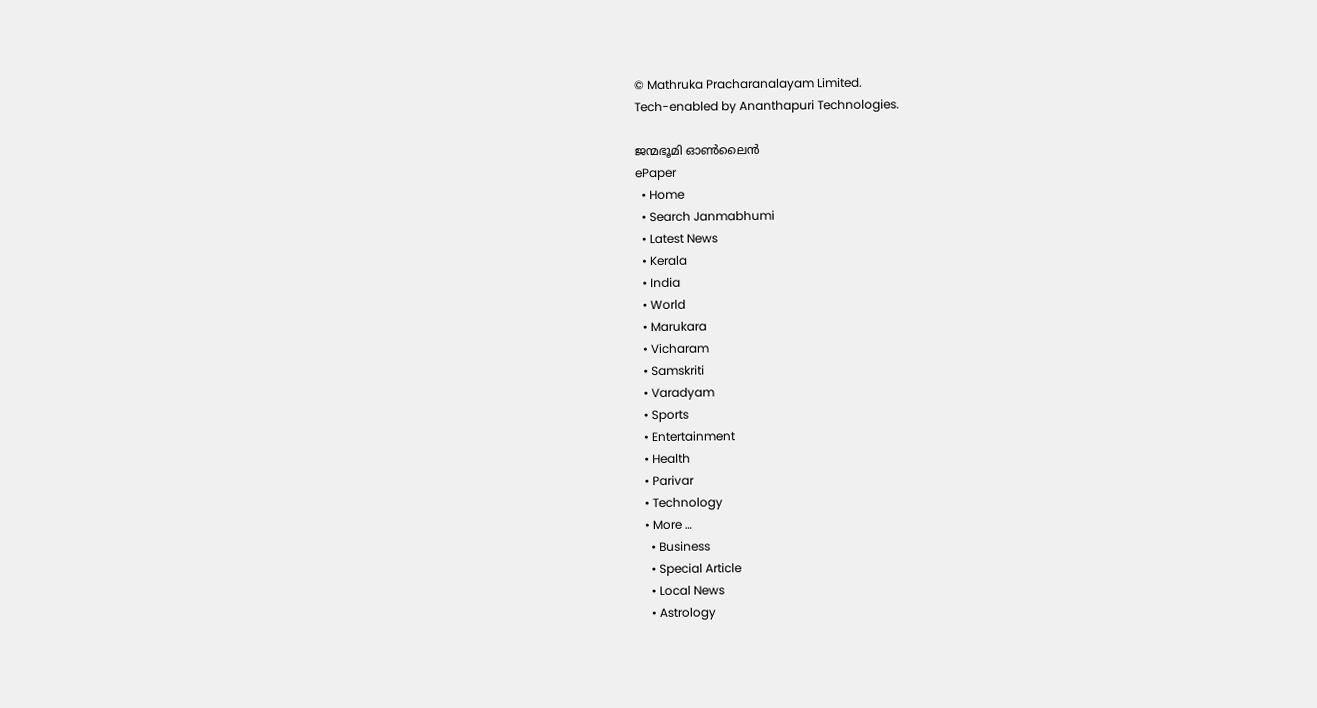© Mathruka Pracharanalayam Limited.
Tech-enabled by Ananthapuri Technologies.

ജന്മഭൂമി ഓണ്‍ലൈന്‍
ePaper
  • Home
  • Search Janmabhumi
  • Latest News
  • Kerala
  • India
  • World
  • Marukara
  • Vicharam
  • Samskriti
  • Varadyam
  • Sports
  • Entertainment
  • Health
  • Parivar
  • Technology
  • More …
    • Business
    • Special Article
    • Local News
    • Astrology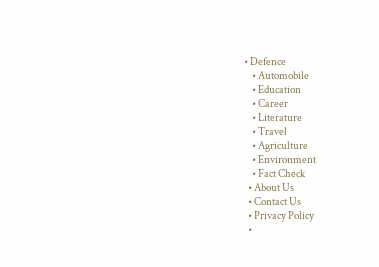• Defence
    • Automobile
    • Education
    • Career
    • Literature
    • Travel
    • Agriculture
    • Environment
    • Fact Check
  • About Us
  • Contact Us
  • Privacy Policy
  •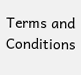Terms and Conditions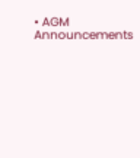• AGM Announcements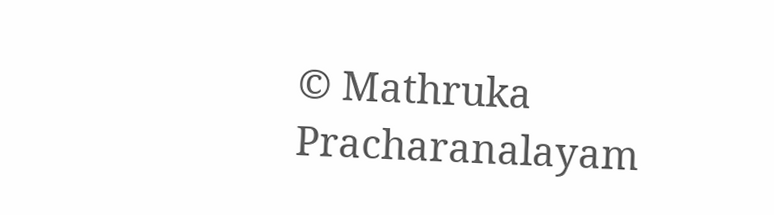© Mathruka Pracharanalayam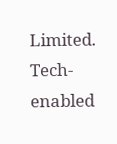Limited.
Tech-enabled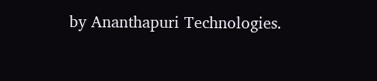by Ananthapuri Technologies.